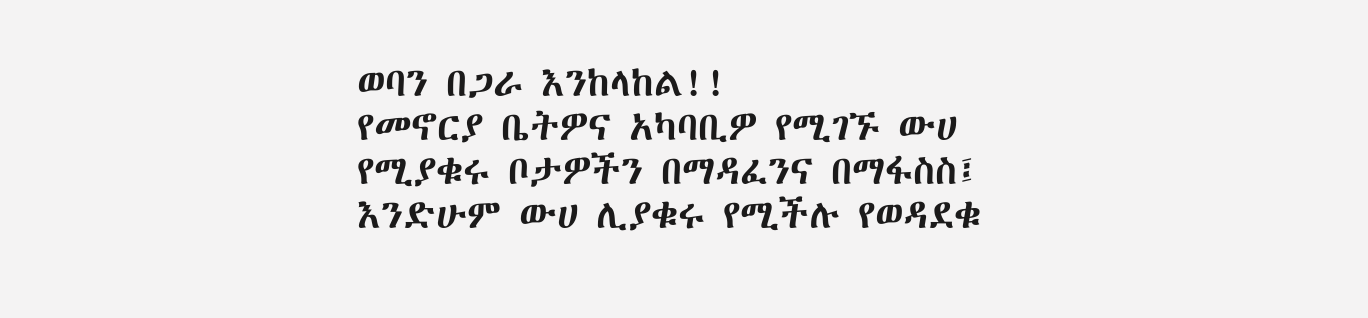ወባን በጋራ እንከላከል!!
የመኖርያ ቤትዎና አካባቢዎ የሚገኙ ውሀ የሚያቁሩ ቦታዎችን በማዳፈንና በማፋስስ፤ እንድሁም ውሀ ሊያቁሩ የሚችሉ የወዳደቁ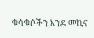ቁሳቁሶችን እንደ መኪና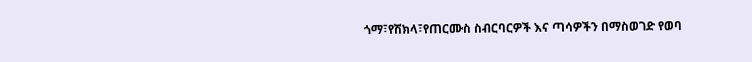ጎማ፣የሽክላ፣የጠርሙስ ስብርባርዎች እና ጣሳዎችን በማስወገድ የወባ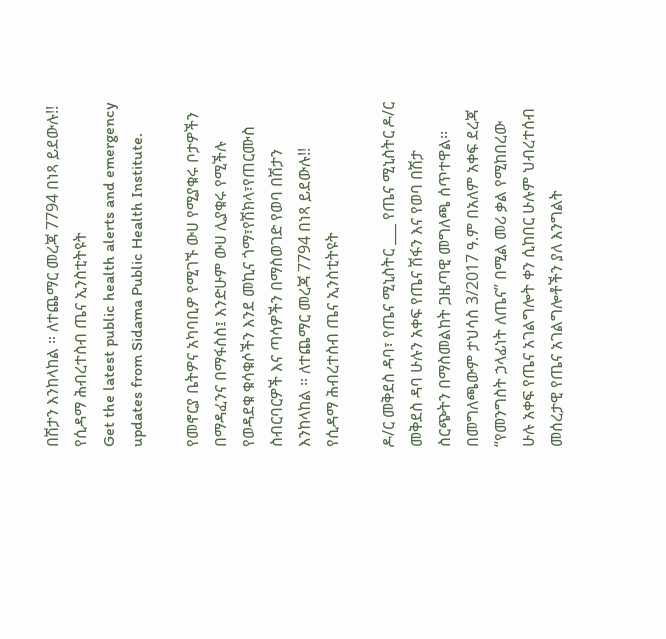በሽታን እንከላከል ። ለተጨማር መረጃ 7794 በነጻ ይደውሉ!! የሲዳማ ሕብረተስብ ጤና ኢንስቲትዩት
Get the latest public health alerts and emergency updates from Sidama Public Health Institute.

የመኖርያ ቤትዎና አካባቢዎ የሚገኙ ውሀ የሚያቁሩ ቦታዎችን በማዳፈንና በማፋስስ፤ እንድሁም ውሀ ሊያቁሩ የሚችሉ የወዳደቁ ቁሳቁሶችን እንደ መኪና ጎማ፣የሽክላ፣የጠርሙስ ስብርባርዎች እና ጣሳዎችን በማስወገድ የወባ በሽታን እንከላከል ። ለተጨማር መረጃ 7794 በነጻ ይደውሉ!! የሲዳማ ሕብረተስብ ጤና ኢንስቲትዩት

ዶ/ር መቅደስ ዳባ፣ የጤና ሚኒስትር ___ የጤና ሚኒስትር ዶ/ር መቅደስ ዳባ ሁሉን አቀፍ የጤና ሽፋን እና የወባ በሽታ ስርጭትን በማስመልከት ጋዜጣዊ መግለጫ ሰጥተዋል፡፡ በመግለጫውም ታህሳስ 3/2017 ዓ.ም በአለም አቀፍ ደረጃ “የመንግስት ኃላፊነት ለጤና” በሚል መሪ ቃል የሚከበረው ሁሉ አቀፍ የጤና አገልግሎት ቀን ሲከበር ሁሉም ህብረተሰብ መሰረታዊ የጤና አገልግሎቶችን ያለ እንግልት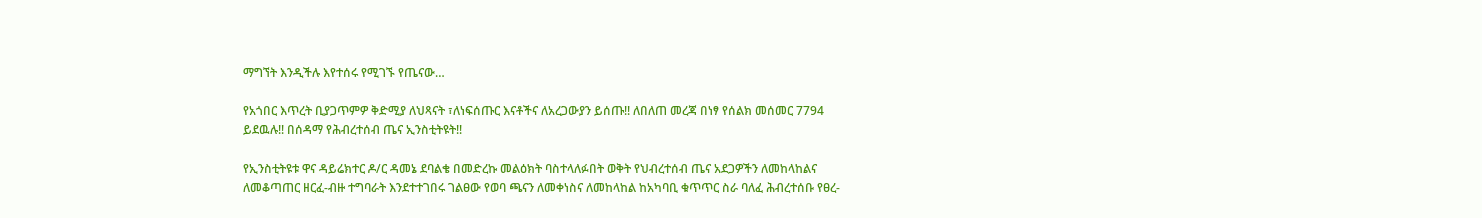ማግኘት እንዲችሉ እየተሰሩ የሚገኙ የጤናው…

የአጎበር እጥረት ቢያጋጥምዎ ቅድሚያ ለህጻናት ፣ለነፍሰጡር እናቶችና ለአረጋውያን ይሰጡ!! ለበለጠ መረጃ በነፃ የሰልክ መሰመር 7794 ይደዉሉ!! በሰዳማ የሕብረተሰብ ጤና ኢንስቲትዩት!!

የኢንስቲትዩቱ ዋና ዳይሬክተር ዶ/ር ዳመኔ ደባልቄ በመድረኩ መልዕክት ባስተላለፉበት ወቅት የህብረተሰብ ጤና አደጋዎችን ለመከላከልና ለመቆጣጠር ዘርፈ-ብዙ ተግባራት እንደተተገበሩ ገልፀው የወባ ጫናን ለመቀነስና ለመከላከል ከአካባቢ ቁጥጥር ስራ ባለፈ ሕብረተሰቡ የፀረ-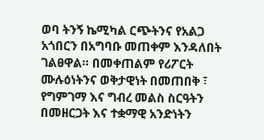ወባ ትንኝ ኬሚካል ርጭትንና የአልጋ አጎበርን በአግባቡ መጠቀም እንዳለበት ገልፀዋል። በመቀጠልም የሪፖርት ሙሉዕነትንና ወቅታዊነት በመጠበቅ ፣ የግምገማ እና ግብረ መልስ ስርዓትን በመዘርጋት እና ተቋማዊ አንድነትን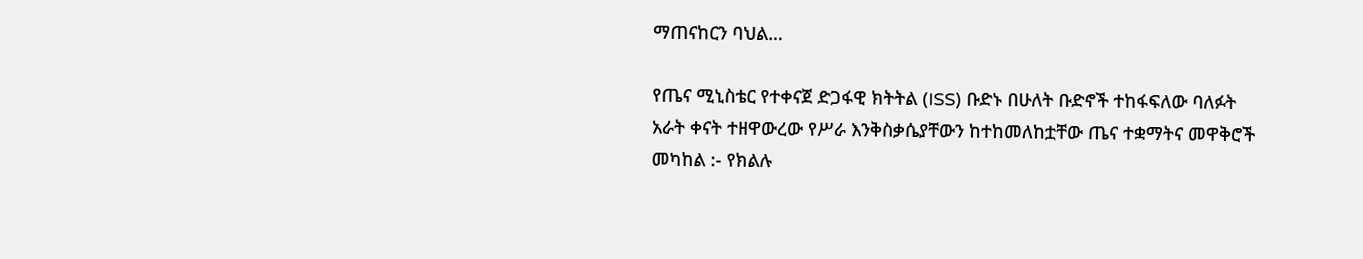ማጠናከርን ባህል…

የጤና ሚኒስቴር የተቀናጀ ድጋፋዊ ክትትል (ISS) ቡድኑ በሁለት ቡድኖች ተከፋፍለው ባለፉት አራት ቀናት ተዘዋውረው የሥራ እንቅስቃሴያቸውን ከተከመለከቷቸው ጤና ተቋማትና መዋቅሮች መካከል :- የክልሉ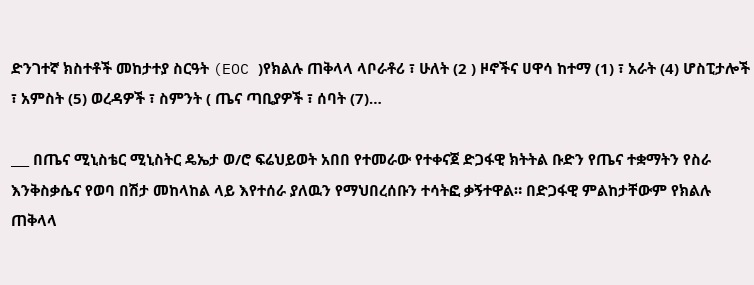ድንገተኛ ክስተቶች መከታተያ ስርዓት (EOC )የክልሉ ጠቅላላ ላቦራቶሪ ፣ ሁለት (2 ) ዞኖችና ሀዋሳ ከተማ (1) ፣ አራት (4) ሆስፒታሎች ፣ አምስት (5) ወረዳዎች ፣ ስምንት ( ጤና ጣቢያዎች ፣ ሰባት (7)…

___ በጤና ሚኒስቴር ሚኒስትር ዴኤታ ወ/ሮ ፍሬህይወት አበበ የተመራው የተቀናጀ ድጋፋዊ ክትትል ቡድን የጤና ተቋማትን የስራ እንቅስቃሴና የወባ በሽታ መከላከል ላይ እየተሰራ ያለዉን የማህበረሰቡን ተሳትፎ ቃኝተዋል። በድጋፋዊ ምልከታቸውም የክልሉ ጠቅላላ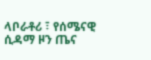ላቦራቶሪ ፣ የሰሜናዊ ሲዳማ ዞን ጤና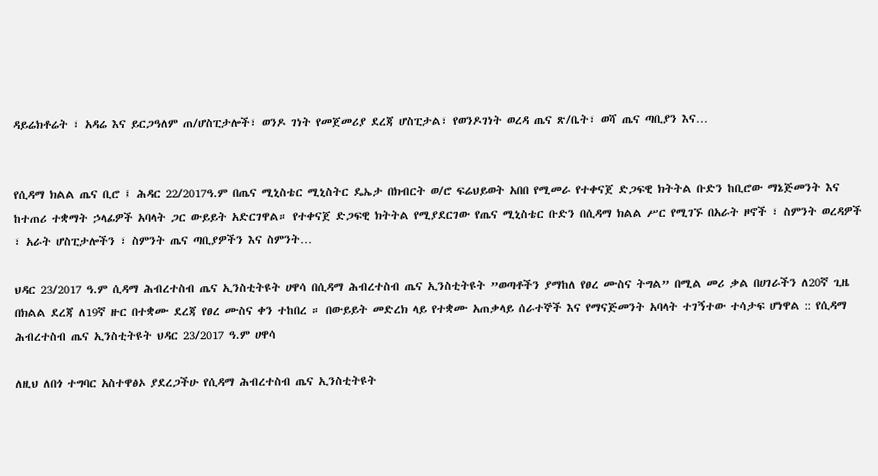ዳይሬክቶሬት ፣ አዳሬ እና ይርጋዓለም ጠ/ሆስፒታሎች፣ ወንዶ ገነት የመጀመሪያ ደረጃ ሆስፒታል፣ የወንዶገነት ወረዳ ጤና ጽ/ቤት፣ ወሻ ጤና ጣቢያን እና…


የሲዳማ ክልል ጤና ቢሮ ፤ ሕዳር 22/2017ዓ.ም በጤና ሚኒስቴር ሚኒስትር ዴኤታ በክብርት ወ/ሮ ፍሬህይወት አበበ የሚመራ የተቀናጀ ድጋፍዊ ክትትል ቡድን ከቢሮው ማኔጅመንት እና ከተጠሪ ተቋማት ኃላፊዎች አባላት ጋር ውይይት አድርገዋል። የተቀናጀ ድጋፍዊ ክትትል የሚያደርገው የጤና ሚኒስቴር ቡድን በሲዳማ ክልል ሥር የሚገኙ በአራት ዞኖች ፣ ስምንት ወረዳዎች ፣ አራት ሆስፒታሎችን ፣ ስምንት ጤና ጣቢያዎችን እና ስምንት…

ህዳር 23/2017 ዓ.ም ሲዳማ ሕብረተስብ ጤና ኢንስቲትዩት ሀዋሳ በሲዳማ ሕብረተስብ ጤና ኢንስቲትዩት ”ወጣቶችን ያማከለ የፀረ ሙስና ትግል” በሚል መሪ ቃል በሀገራችን ለ20ኛ ጊዜ በክልል ደረጃ ለ19ኛ ዙር በተቋሙ ደረጃ የፀረ ሙስና ቀን ተከበረ ። በውይይት መድረክ ላይ የተቋሙ አጠቃላይ ሰራተኞች እና የማናጅመንት አባላት ተገኝተው ተሳታፍ ሆነዋል :: የሲዳማ ሕብረተስብ ጤና ኢንስቲትዩት ህዳር 23/2017 ዓ.ም ሀዋሳ

ለዚህ ለበጎ ተግባር አስተዋፅኦ ያደረጋችሁ የሲዳማ ሕብረተስብ ጤና ኢንስቲትዩት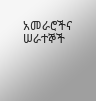አመራሮችና ሠራተኞች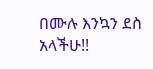በሙሉ እንኳን ደስ አላችሁ!!